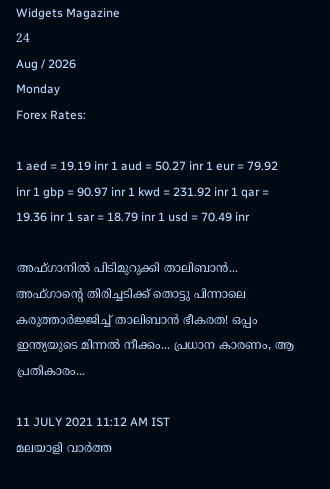Widgets Magazine
24
Aug / 2026
Monday
Forex Rates:

1 aed = 19.19 inr 1 aud = 50.27 inr 1 eur = 79.92 inr 1 gbp = 90.97 inr 1 kwd = 231.92 inr 1 qar = 19.36 inr 1 sar = 18.79 inr 1 usd = 70.49 inr

അഫ്ഗാനില്‍ പിടിമുറുക്കി താലിബാന്‍... അഫ്ഗാന്റെ തിരിച്ചടിക്ക് തൊട്ടു പിന്നാലെ കരുത്താർജ്ജിച്ച് താലിബാൻ ഭീകരത! ഒപ്പം ഇന്ത്യയുടെ മിന്നൽ നീക്കം... പ്രധാന കാരണം, ആ പ്രതികാരം...

11 JULY 2021 11:12 AM IST
മലയാളി വാര്‍ത്ത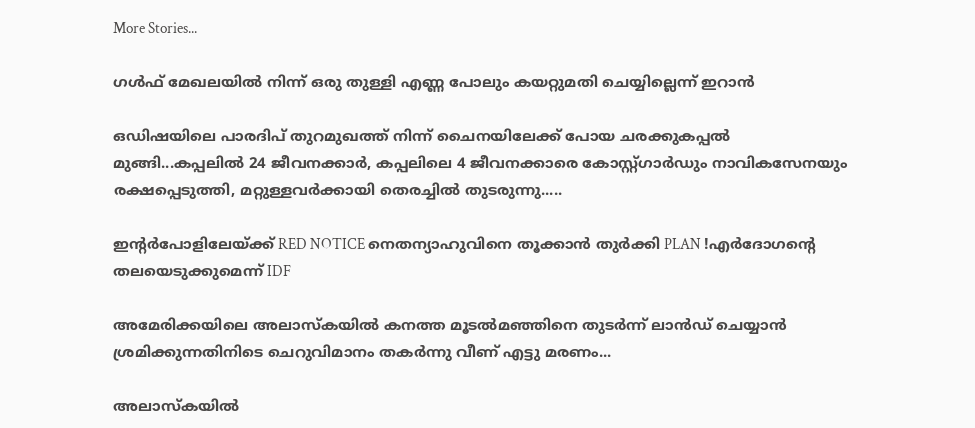More Stories...

ഗള്‍ഫ് മേഖലയില്‍ നിന്ന് ഒരു തുള്ളി എണ്ണ പോലും കയറ്റുമതി ചെയ്യില്ലെന്ന് ഇറാന്‍

ഒഡിഷയിലെ പാരദിപ് തുറമുഖത്ത് നിന്ന് ചൈനയിലേക്ക് പോയ ചരക്കുകപ്പൽ മുങ്ങി...കപ്പലിൽ 24 ജീവനക്കാർ, കപ്പലിലെ 4 ജീവനക്കാരെ കോസ്റ്റ്ഗാ‌ർഡും നാവികസേനയും രക്ഷപ്പെടുത്തി, മറ്റുള്ളവർക്കായി തെരച്ചിൽ തുടരുന്നു.....

ഇന്റർപോളിലേയ്ക്ക് RED NOTICE നെതന്യാഹുവിനെ തൂക്കാൻ തുർക്കി PLAN !എർദോഗന്റെ തലയെടുക്കുമെന്ന് IDF

അമേരിക്കയിലെ അലാസ്കയിൽ കനത്ത മൂടൽമഞ്ഞിനെ തുടർന്ന് ലാൻഡ് ചെയ്യാൻ ശ്രമിക്കുന്നതിനിടെ ചെറുവിമാനം തകർന്നു വീണ് എട്ടു മരണം...

അലാസ്‌കയില്‍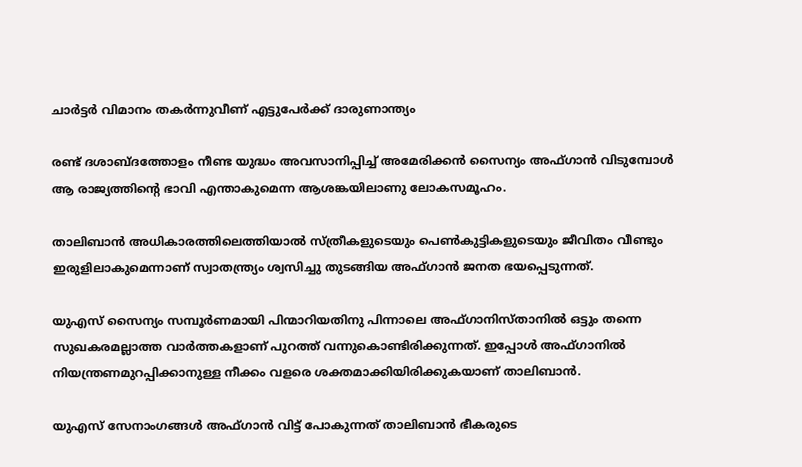ചാര്‍ട്ടര്‍ വിമാനം തകര്‍ന്നുവീണ് എട്ടുപേര്‍ക്ക് ദാരുണാന്ത്യം

രണ്ട് ദശാബ്ദത്തോളം നീണ്ട യുദ്ധം അവസാനിപ്പിച്ച് അമേരിക്കന്‍ സൈന്യം അഫ്ഗാന്‍ വിടുമ്പോള്‍ ആ രാജ്യത്തിന്റെ ഭാവി എന്താകുമെന്ന ആശങ്കയിലാണു ലോകസമൂഹം.

താലിബാന്‍ അധികാരത്തിലെത്തിയാല്‍ സ്ത്രീകളുടെയും പെണ്‍കുട്ടികളുടെയും ജീവിതം വീണ്ടും ഇരുളിലാകുമെന്നാണ് സ്വാതന്ത്ര്യം ശ്വസിച്ചു തുടങ്ങിയ അഫ്ഗാന്‍ ജനത ഭയപ്പെടുന്നത്.

യുഎസ് സൈന്യം സമ്പൂർണമായി പിന്മാറിയതിനു പിന്നാലെ അഫ്ഗാനിസ്താനിൽ ഒട്ടും തന്നെ സുഖകരമല്ലാത്ത വാർത്തകളാണ് പുറത്ത് വന്നുകൊണ്ടിരിക്കുന്നത്. ഇപ്പോൾ അഫ്ഗാനിൽ നിയന്ത്രണമുറപ്പിക്കാനുള്ള നീക്കം വളരെ ശക്തമാക്കിയിരിക്കുകയാണ് താലിബാൻ.

യുഎസ് സേനാംഗങ്ങൾ അഫ്ഗാൻ വിട്ട് പോകുന്നത് താലിബാൻ ഭീകരുടെ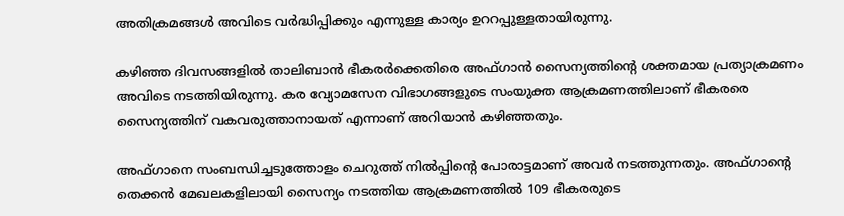അതിക്രമങ്ങൾ അവിടെ വർദ്ധിപ്പിക്കും എന്നുള്ള കാര്യം ഉററപ്പുള്ളതായിരുന്നു.

കഴിഞ്ഞ ദിവസങ്ങളിൽ താലിബാൻ ഭീകരർക്കെതിരെ അഫ്ഗാൻ സൈന്യത്തിന്റെ ശക്തമായ പ്രത്യാക്രമണം അവിടെ നടത്തിയിരുന്നു. കര വ്യോമസേന വിഭാഗങ്ങളുടെ സംയുക്ത ആക്രമണത്തിലാണ് ഭീകരരെ സൈന്യത്തിന് വകവരുത്താനായത് എന്നാണ് അറിയാൻ കഴി‍ഞ്ഞതും.

അഫ്ഗാനെ സംബന്ധിച്ചടുത്തോളം ചെറുത്ത് നിൽപ്പിന്റെ പോരാട്ടമാണ് അവർ നടത്തുന്നതും. അഫ്ഗാന്റെ തെക്കൻ മേഖലകളിലായി സൈന്യം നടത്തിയ ആക്രമണത്തിൽ 109 ഭീകരരുടെ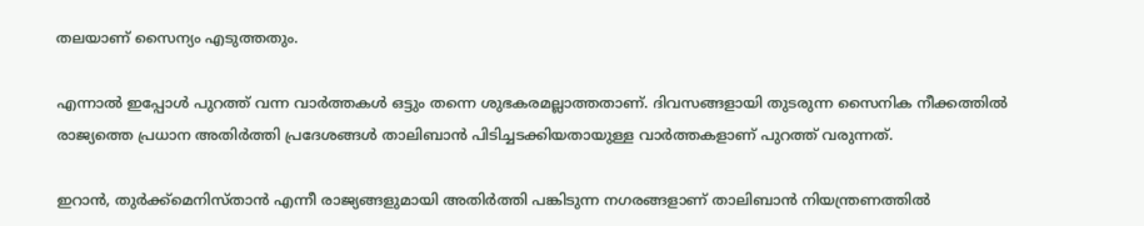തലയാണ് സൈന്യം എടുത്തതും.

എന്നാൽ ഇപ്പോൾ പുറത്ത് വന്ന വാർത്തകൾ ഒട്ടും തന്നെ ശുഭകരമല്ലാത്തതാണ്. ദിവസങ്ങളായി തുടരുന്ന സൈനിക നീക്കത്തില്‍ രാജ്യത്തെ പ്രധാന അതിർത്തി പ്രദേശങ്ങൾ താലിബാൻ പിടിച്ചടക്കിയതായുള്ള വാർത്തകളാണ് പുറത്ത് വരുന്നത്.

ഇറാൻ, തുർക്ക്മെനിസ്താന്‍ എന്നീ രാജ്യങ്ങളുമായി അതിർത്തി പങ്കിടുന്ന നഗരങ്ങളാണ് താലിബാൻ നിയന്ത്രണത്തിൽ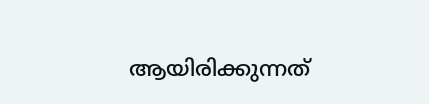ആയിരിക്കുന്നത്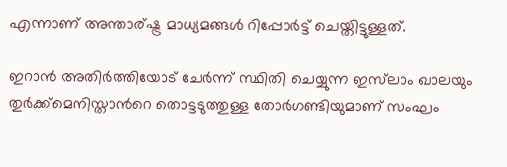എന്നാണ് അന്താര്ഷ്ട്ര മാധ്യമങ്ങൾ റിപ്പോർട്ട് ചെയ്തിട്ടുള്ളത്.

ഇറാൻ അതിർത്തിയോട് ചേർന്ന് സ്ഥിതി ചെയ്യുന്ന ഇസ്‍ലാം ഖാലയും തുർക്ക്മെനിസ്താന്‍‍റെ തൊട്ടടുത്തുള്ള തോര്‍ഗണ്ടിയുമാണ് സംഘം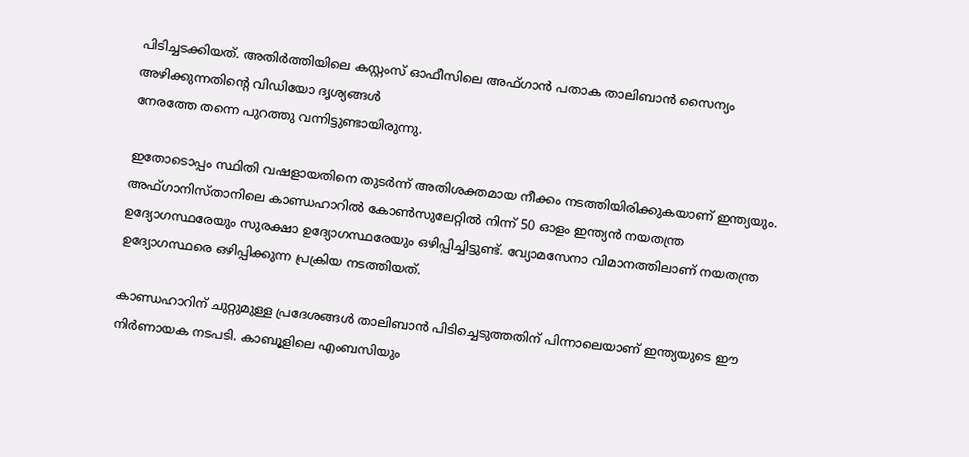പിടിച്ചടക്കിയത്. അതിർത്തിയിലെ കസ്റ്റംസ് ഓഫീസിലെ അഫ്ഗാൻ പതാക താലിബാൻ സൈന്യം അഴിക്കുന്നതിന്റെ വിഡിയോ ദൃശ്യങ്ങൾ
നേരത്തേ തന്നെ പുറത്തു വന്നിട്ടുണ്ടായിരുന്നു.

ഇതോടൊപ്പം സ്ഥിതി വഷളായതിനെ തുടർന്ന് അതിശക്തമായ നീക്കം നടത്തിയിരിക്കുകയാണ് ഇന്ത്യയും. അഫ്ഗാനിസ്താനിലെ കാണ്ഡഹാറില്‍ കോണ്‍സുലേറ്റില്‍ നിന്ന് 50 ഓളം ഇന്ത്യന്‍ നയതന്ത്ര ഉദ്യോഗസ്ഥരേയും സുരക്ഷാ ഉദ്യോഗസ്ഥരേയും ഒഴിപ്പിച്ചിട്ടുണ്ട്. വ്യോമസേനാ വിമാനത്തിലാണ് നയതന്ത്ര ഉദ്യോഗസ്ഥരെ ഒഴിപ്പിക്കുന്ന പ്രക്രിയ നടത്തിയത്.

കാണ്ഡഹാറിന് ചുറ്റുമുള്ള പ്രദേശങ്ങള്‍ താലിബാന്‍ പിടിച്ചെടുത്തതിന് പിന്നാലെയാണ് ഇന്ത്യയുടെ ഈ നിർണായക നടപടി. കാബൂളിലെ എംബസിയും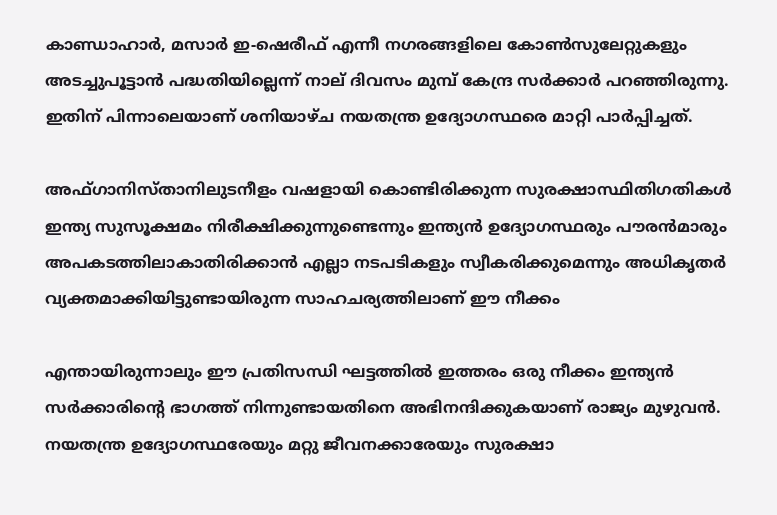കാണ്ഡാഹാര്‍, മസാര്‍ ഇ-ഷെരീഫ് എന്നീ നഗരങ്ങളിലെ കോണ്‍സുലേറ്റുകളും അടച്ചുപൂട്ടാന്‍ പദ്ധതിയില്ലെന്ന് നാല് ദിവസം മുമ്പ് കേന്ദ്ര സര്‍ക്കാര്‍ പറഞ്ഞിരുന്നു. ഇതിന് പിന്നാലെയാണ് ശനിയാഴ്ച നയതന്ത്ര ഉദ്യോഗസ്ഥരെ മാറ്റി പാർപ്പിച്ചത്.

അഫ്ഗാനിസ്താനിലുടനീളം വഷളായി കൊണ്ടിരിക്കുന്ന സുരക്ഷാസ്ഥിതിഗതികള്‍ ഇന്ത്യ സുസൂക്ഷമം നിരീക്ഷിക്കുന്നുണ്ടെന്നും ഇന്ത്യന്‍ ഉദ്യോഗസ്ഥരും പൗരന്‍മാരും അപകടത്തിലാകാതിരിക്കാന്‍ എല്ലാ നടപടികളും സ്വീകരിക്കുമെന്നും അധികൃതര്‍ വ്യക്തമാക്കിയിട്ടുണ്ടായിരുന്ന സാഹചര്യത്തിലാണ് ഈ നീക്കം

എന്തായിരുന്നാലും ഈ പ്രതിസന്ധി ഘട്ടത്തിൽ ഇത്തരം ഒരു നീക്കം ഇന്ത്യൻ സർക്കാരിന്റെ ഭാഗത്ത് നിന്നുണ്ടായതിനെ അഭിനന്ദിക്കുകയാണ് രാജ്യം മുഴുവൻ. നയതന്ത്ര ഉദ്യോഗസ്ഥരേയും മറ്റു ജീവനക്കാരേയും സുരക്ഷാ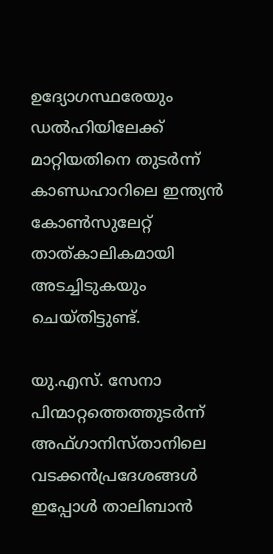ഉദ്യോഗസ്ഥരേയും ഡല്‍ഹിയിലേക്ക് മാറ്റിയതിനെ തുടര്‍ന്ന് കാണ്ഡഹാറിലെ ഇന്ത്യന്‍ കോണ്‍സുലേറ്റ് താത്കാലികമായി അടച്ചിടുകയും ചെയ്തിട്ടുണ്ട്.

യു.എസ്. സേനാ പിന്മാറ്റത്തെത്തുടര്‍ന്ന് അഫ്ഗാനിസ്താനിലെ വടക്കന്‍പ്രദേശങ്ങള്‍ ഇപ്പോള്‍ താലിബാന്‍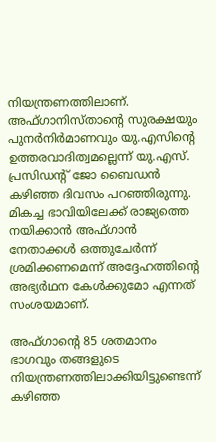നിയന്ത്രണത്തിലാണ്. അഫ്ഗാനിസ്താന്റെ സുരക്ഷയും പുനര്‍നിര്‍മാണവും യു.എസിന്റെ ഉത്തരവാദിത്വമല്ലെന്ന് യു.എസ്. പ്രസിഡന്റ് ജോ ബൈഡന്‍ കഴിഞ്ഞ ദിവസം പറഞ്ഞിരുന്നു. മികച്ച ഭാവിയിലേക്ക് രാജ്യത്തെ നയിക്കാന്‍ അഫ്ഗാന്‍ നേതാക്കള്‍ ഒത്തുചേര്‍ന്ന് ശ്രമിക്കണമെന്ന് അദ്ദേഹത്തിന്റെ അഭ്യര്‍ഥന കേൾക്കുമോ എന്നത് സംശയമാണ്.

അഫ്ഗാന്റെ 85 ശതമാനം ഭാഗവും തങ്ങളുടെ നിയന്ത്രണത്തിലാക്കിയിട്ടുണ്ടെന്ന് കഴിഞ്ഞ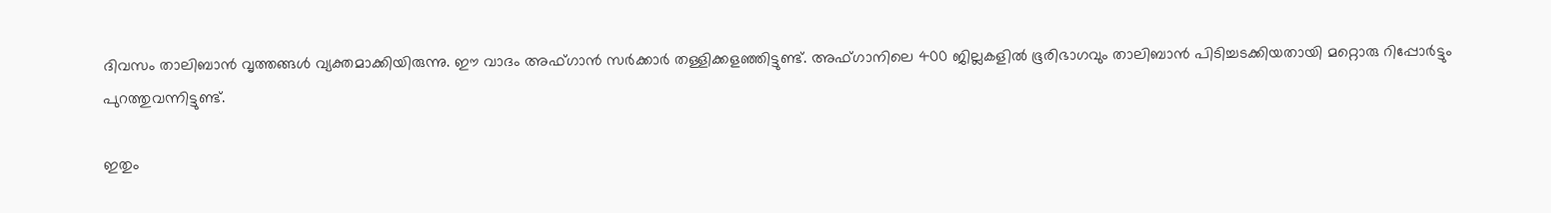ദിവസം താലിബാൻ വൃത്തങ്ങൾ വ്യക്തമാക്കിയിരുന്നു. ഈ വാദം അഫ്ഗാൻ സർക്കാർ തള്ളിക്കളഞ്ഞിട്ടുണ്ട്. അഫ്ഗാനിലെ 400 ജില്ലകളിൽ ഭൂരിഭാഗവും താലിബാൻ പിടിച്ചടക്കിയതായി മറ്റൊരു റിപ്പോർട്ടും പുറത്തുവന്നിട്ടുണ്ട്.

ഇതും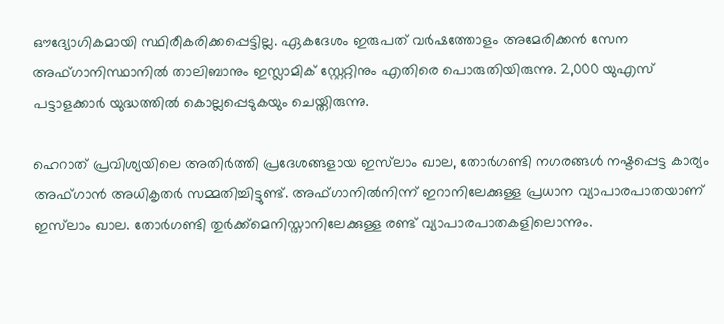ഔദ്യോഗികമായി സ്ഥിരീകരിക്കപ്പെട്ടില്ല. ഏകദേശം ഇരുപത് വർഷത്തോളം അമേരിക്കന്‍ സേന അഫ്ഗാനിസ്ഥാനില്‍ താലിബാനും ഇസ്ലാമിക് സ്റ്റേറ്റിനും എതിരെ പൊരുതിയിരുന്നു. 2,000 യുഎസ് പട്ടാളക്കാര്‍ യുദ്ധത്തില്‍ കൊല്ലപ്പെടുകയും ചെയ്തിരുന്നു.

ഹെറാത് പ്രവിശ്യയിലെ അതിർത്തി പ്രദേശങ്ങളായ ഇസ്‍ലാം ഖാല, തോര്‍ഗണ്ടി നഗരങ്ങൾ നഷ്ടപ്പെട്ട കാര്യം അഫ്ഗാൻ അധികൃതർ സമ്മതിച്ചിട്ടുണ്ട്. അഫ്ഗാനിൽനിന്ന് ഇറാനിലേക്കുള്ള പ്രധാന വ്യാപാരപാതയാണ് ഇസ്‍ലാം ഖാല. തോർഗണ്ടി തുർക്ക്‌മെനിസ്താനിലേക്കുള്ള രണ്ട് വ്യാപാരപാതകളിലൊന്നും.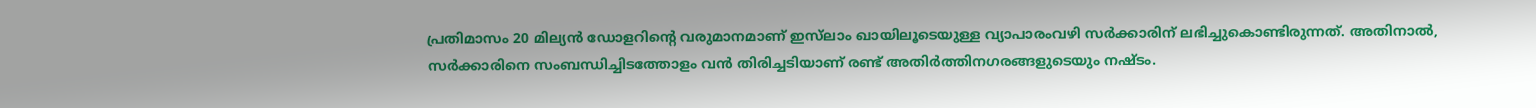പ്രതിമാസം 20 മില്യൻ ഡോളറിന്റെ വരുമാനമാണ് ഇസ്‍ലാം ഖായിലൂടെയുള്ള വ്യാപാരംവഴി സർക്കാരിന് ലഭിച്ചുകൊണ്ടിരുന്നത്. അതിനാല്‍, സർക്കാരിനെ സംബന്ധിച്ചിടത്തോളം വൻ തിരിച്ചടിയാണ് രണ്ട് അതിർത്തിനഗരങ്ങളുടെയും നഷ്ടം.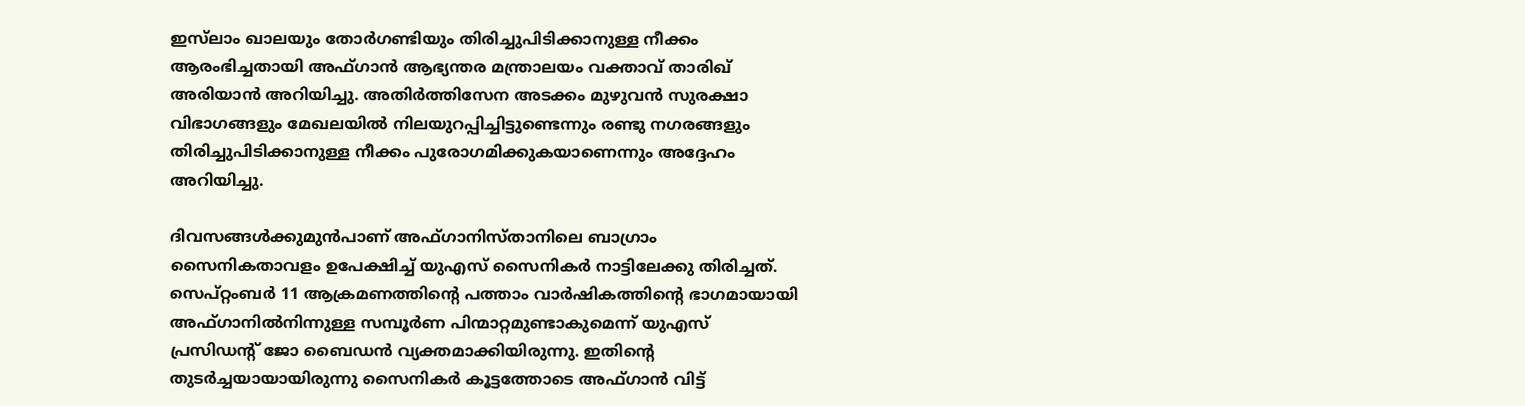ഇസ്‍ലാം ഖാലയും തോർഗണ്ടിയും തിരിച്ചുപിടിക്കാനുള്ള നീക്കം ആരംഭിച്ചതായി അഫ്ഗാൻ ആഭ്യന്തര മന്ത്രാലയം വക്താവ് താരിഖ് അരിയാൻ അറിയിച്ചു. അതിർത്തിസേന അടക്കം മുഴുവൻ സുരക്ഷാ വിഭാഗങ്ങളും മേഖലയില്‍ നിലയുറപ്പിച്ചിട്ടുണ്ടെന്നും രണ്ടു നഗരങ്ങളും തിരിച്ചുപിടിക്കാനുള്ള നീക്കം പുരോഗമിക്കുകയാണെന്നും അദ്ദേഹം അറിയിച്ചു.

ദിവസങ്ങൾക്കുമുൻപാണ് അഫ്ഗാനിസ്താനിലെ ബാഗ്രാം സൈനികതാവളം ഉപേക്ഷിച്ച് യുഎസ് സൈനികർ നാട്ടിലേക്കു തിരിച്ചത്. സെപ്റ്റംബർ 11 ആക്രമണത്തിന്റെ പത്താം വാർഷികത്തിന്റെ ഭാഗമായായി അഫ്ഗാനിൽനിന്നുള്ള സമ്പൂർണ പിന്മാറ്റമുണ്ടാകുമെന്ന് യുഎസ് പ്രസിഡന്റ് ജോ ബൈഡൻ വ്യക്തമാക്കിയിരുന്നു. ഇതിന്റെ തുടർച്ചയായായിരുന്നു സൈനികർ കൂട്ടത്തോടെ അഫ്ഗാൻ വിട്ട്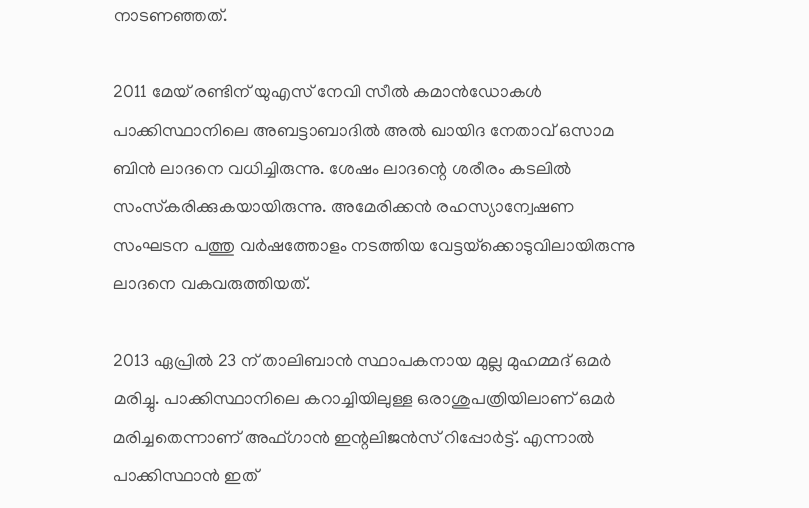നാടണഞ്ഞത്.

2011 മേയ് രണ്ടിന് യുഎസ് നേവി സീല്‍ കമാന്‍ഡോകള്‍ പാക്കിസ്ഥാനിലെ അബട്ടാബാദില്‍ അല്‍ ഖായിദ നേതാവ് ഒസാമ ബിന്‍ ലാദനെ വധിച്ചിരുന്നു. ശേഷം ലാദന്റെ ശരീരം കടലില്‍ സംസ്‌കരിക്കുകയായിരുന്നു. അമേരിക്കന്‍ രഹസ്യാന്വേഷണ സംഘടന പത്തു വര്‍ഷത്തോളം നടത്തിയ വേട്ടയ്‌ക്കൊടുവിലായിരുന്നു ലാദനെ വകവരുത്തിയത്.

2013 ഏപ്രില്‍ 23 ന് താലിബാന്‍ സ്ഥാപകനായ മുല്ല മുഹമ്മദ് ഒമര്‍ മരിച്ചു. പാക്കിസ്ഥാനിലെ കറാച്ചിയിലുള്ള ഒരാശുപത്രിയിലാണ് ഒമര്‍ മരിച്ചതെന്നാണ് അഫ്ഗാന്‍ ഇന്റലിജന്‍സ് റിപ്പോര്‍ട്ട്. എന്നാല്‍ പാക്കിസ്ഥാന്‍ ഇത്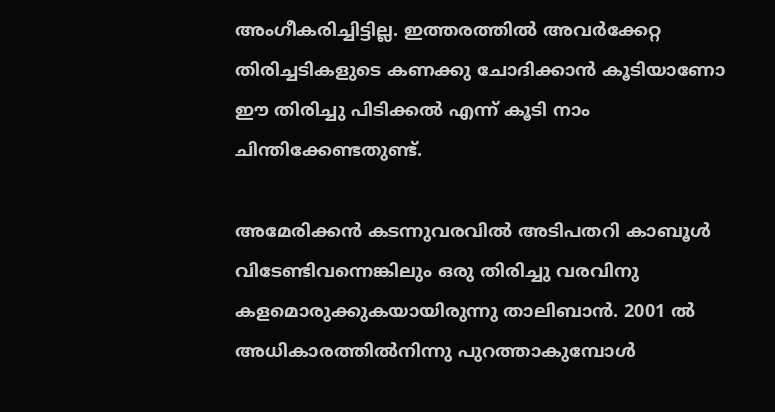അംഗീകരിച്ചിട്ടില്ല. ഇത്തരത്തിൽ അവർക്കേറ്റ തിരിച്ചടികളുടെ കണക്കു ചോദിക്കാൻ കൂടിയാണോ ഈ തിരിച്ചു പിടിക്കൽ എന്ന് കൂടി നാം ചിന്തിക്കേണ്ടതുണ്ട്.

അമേരിക്കന്‍ കടന്നുവരവില്‍ അടിപതറി കാബൂള്‍ വിടേണ്ടിവന്നെങ്കിലും ഒരു തിരിച്ചു വരവിനു കളമൊരുക്കുകയായിരുന്നു താലിബാന്‍. 2001 ല്‍ അധികാരത്തില്‍നിന്നു പുറത്താകുമ്പോള്‍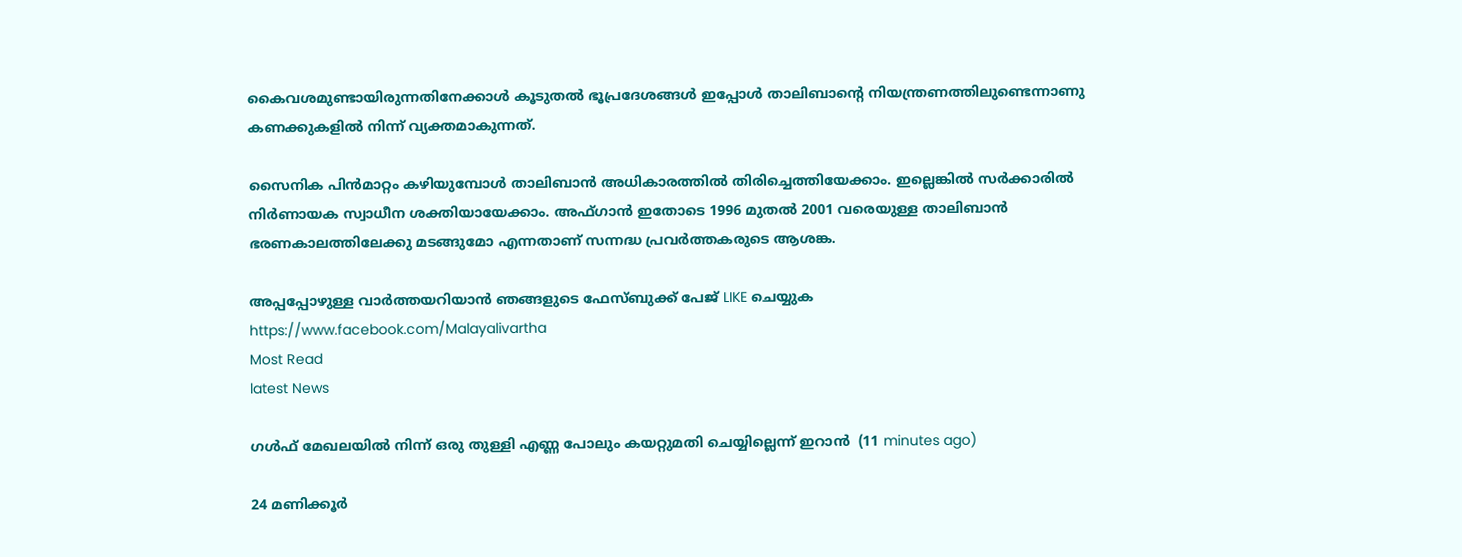കൈവശമുണ്ടായിരുന്നതിനേക്കാള്‍ കൂടുതല്‍ ഭൂപ്രദേശങ്ങള്‍ ഇപ്പോള്‍ താലിബാന്റെ നിയന്ത്രണത്തിലുണ്ടെന്നാണു കണക്കുകളിൽ നിന്ന് വ്യക്തമാകുന്നത്.

സൈനിക പിന്‍മാറ്റം കഴിയുമ്പോള്‍ താലിബാന്‍ അധികാരത്തില്‍ തിരിച്ചെത്തിയേക്കാം. ഇല്ലെങ്കില്‍ സര്‍ക്കാരില്‍ നിര്‍ണായക സ്വാധീന ശക്തിയായേക്കാം. അഫ്ഗാൻ ഇതോടെ 1996 മുതല്‍ 2001 വരെയുള്ള താലിബാന്‍ ഭരണകാലത്തിലേക്കു മടങ്ങുമോ എന്നതാണ് സന്നദ്ധ പ്രവര്‍ത്തകരുടെ ആശങ്ക.

അപ്പപ്പോഴുള്ള വാര്‍ത്തയറിയാന്‍ ഞങ്ങളുടെ ഫേസ്‌ബുക്ക്‌ പേജ് LIKE ചെയ്യുക
https://www.facebook.com/Malayalivartha
Most Read
latest News

ഗള്‍ഫ് മേഖലയില്‍ നിന്ന് ഒരു തുള്ളി എണ്ണ പോലും കയറ്റുമതി ചെയ്യില്ലെന്ന് ഇറാന്‍  (11 minutes ago)

24 മണിക്കൂര്‍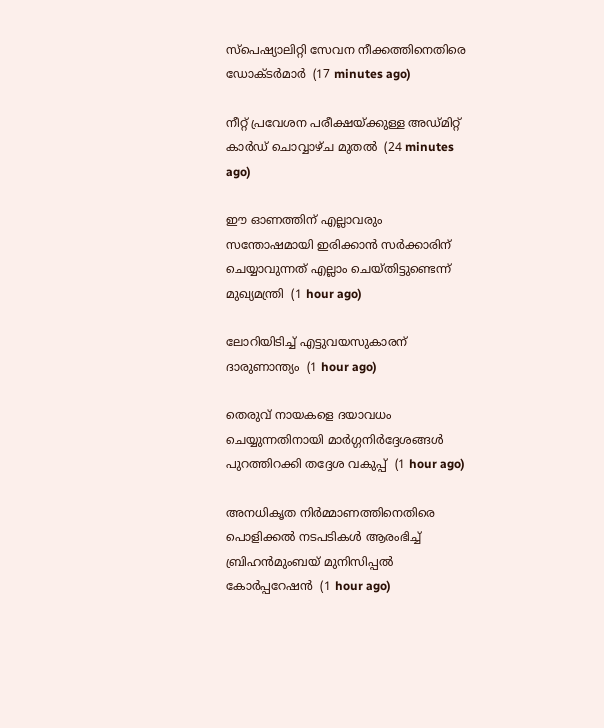സ്‌പെഷ്യാലിറ്റി സേവന നീക്കത്തിനെതിരെ ഡോക്ടര്‍മാര്‍  (17 minutes ago)

നീറ്റ് പ്രവേശന പരീക്ഷയ്ക്കുള്ള അഡ്മിറ്റ് കാര്‍ഡ് ചൊവ്വാഴ്ച മുതല്‍  (24 minutes ago)

ഈ ഓണത്തിന് എല്ലാവരും സന്തോഷമായി ഇരിക്കാന്‍ സര്‍ക്കാരിന് ചെയ്യാവുന്നത് എല്ലാം ചെയ്തിട്ടുണ്ടെന്ന് മുഖ്യമന്ത്രി  (1 hour ago)

ലോറിയിടിച്ച് എട്ടുവയസുകാരന് ദാരുണാന്ത്യം  (1 hour ago)

തെരുവ് നായകളെ ദയാവധം ചെയ്യുന്നതിനായി മാര്‍ഗ്ഗനിര്‍ദ്ദേശങ്ങള്‍ പുറത്തിറക്കി തദ്ദേശ വകുപ്പ്  (1 hour ago)

അനധികൃത നിര്‍മ്മാണത്തിനെതിരെ പൊളിക്കല്‍ നടപടികള്‍ ആരംഭിച്ച് ബ്രിഹന്‍മുംബയ് മുനിസിപ്പല്‍ കോര്‍പ്പറേഷന്‍  (1 hour ago)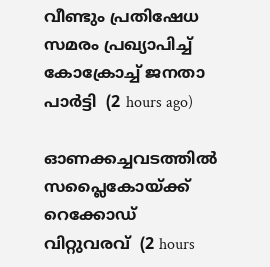വീണ്ടും പ്രതിഷേധ സമരം പ്രഖ്യാപിച്ച് കോക്രോച്ച് ജനതാ പാര്‍ട്ടി  (2 hours ago)

ഓണക്കച്ചവടത്തില്‍ സപ്ലൈകോയ്ക്ക് റെക്കോഡ് വിറ്റുവരവ്  (2 hours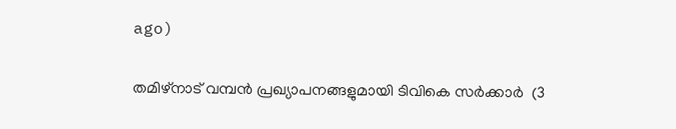ago)

തമിഴ്‌നാട് വമ്പന്‍ പ്രഖ്യാപനങ്ങളുമായി ടിവികെ സര്‍ക്കാര്‍  (3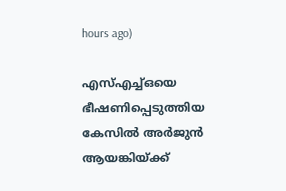hours ago)

എസ്എച്ച്ഒയെ ഭീഷണിപ്പെടുത്തിയ കേസില്‍ അര്‍ജുന്‍ ആയങ്കിയ്ക്ക്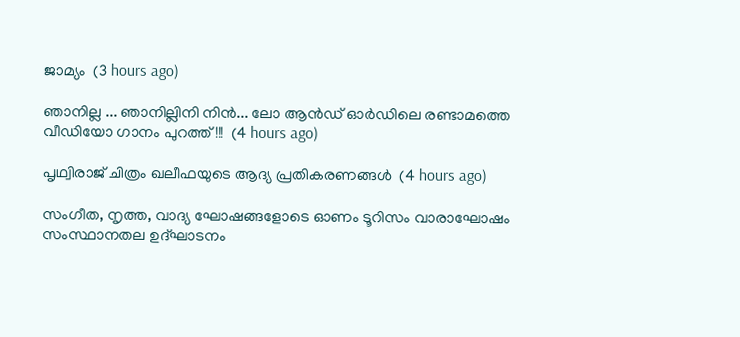ജാമ്യം  (3 hours ago)

ഞാനില്ല ... ഞാനില്ലിനി നിൻ... ലോ ആൻഡ് ഓർഡിലെ രണ്ടാമത്തെ വീഡിയോ ഗാനം പുറത്ത്!!!  (4 hours ago)

പൃഥ്വിരാജ് ചിത്രം ഖലീഫയുടെ ആദ്യ പ്രതികരണങ്ങള്‍  (4 hours ago)

സംഗീത, നൃത്ത, വാദ്യ ഘോഷങ്ങളോടെ ഓണം ടൂറിസം വാരാഘോഷം സംസ്ഥാനതല ഉദ്ഘാടനം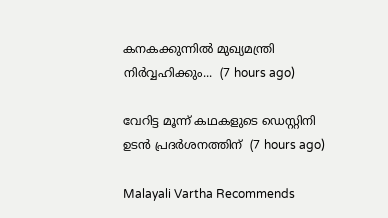കനകക്കുന്നില്‍ മുഖ്യമന്ത്രി നിര്‍വ്വഹിക്കും...  (7 hours ago)

വേറിട്ട മൂന്ന് കഥകളുടെ ഡെസ്റ്റിനി ഉടന്‍ പ്രദര്‍ശനത്തിന്  (7 hours ago)

Malayali Vartha Recommends